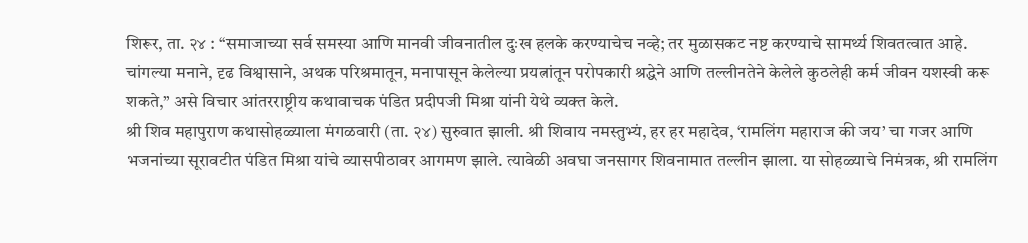शिरूर, ता. २४ : ‘‘समाजाच्या सर्व समस्या आणि मानवी जीवनातील दुःख हलके करण्याचेच नव्हे; तर मुळासकट नष्ट करण्याचे सामर्थ्य शिवतत्वात आहे. चांगल्या मनाने, दृढ विश्वासाने, अथक परिश्रमातून, मनापासून केलेल्या प्रयत्नांतून परोपकारी श्रद्धेने आणि तल्लीनतेने केलेले कुठलेही कर्म जीवन यशस्वी करू शकते,’’ असे विचार आंतरराष्ट्रीय कथावाचक पंडित प्रदीपजी मिश्रा यांनी येथे व्यक्त केले.
श्री शिव महापुराण कथासोहळ्याला मंगळवारी (ता. २४) सुरुवात झाली. श्री शिवाय नमस्तुभ्यं, हर हर महादेव, ‘रामलिंग महाराज की जय’ चा गजर आणि भजनांच्या सूरावटीत पंडित मिश्रा यांचे व्यासपीठावर आगमण झाले. त्यावेळी अवघा जनसागर शिवनामात तल्लीन झाला. या सोहळ्याचे निमंत्रक, श्री रामलिंग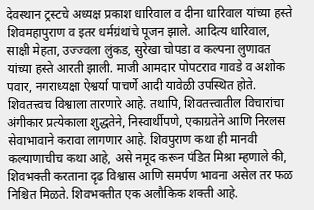देवस्थान ट्रस्टचे अध्यक्ष प्रकाश धारिवाल व दीना धारिवाल यांच्या हस्ते शिवमहापुराण व इतर धर्मग्रंथांचे पूजन झाले. आदित्य धारिवाल, साक्षी मेहता, उज्ज्वला लुंकड, सुरेखा चोपडा व कल्पना लुणावत यांच्या हस्ते आरती झाली. माजी आमदार पोपटराव गावडे व अशोक पवार, नगराध्यक्षा ऐश्वर्या पाचर्णे आदी यावेळी उपस्थित होते.
शिवतत्त्वच विश्वाला तारणारे आहे. तथापि, शिवतत्त्वातील विचारांचा अंगीकार प्रत्येकाला शुद्धतेने, निस्वार्थीपणे, एकाग्रतेने आणि निरलस सेवाभावाने करावा लागणार आहे. शिवपुराण कथा ही मानवी कल्याणाचीच कथा आहे, असे नमूद करून पंडित मिश्रा म्हणाले की, शिवभक्ती करताना दृढ विश्वास आणि समर्पण भावना असेल तर फळ निश्चित मिळते. शिवभक्तीत एक अलौकिक शक्ती आहे.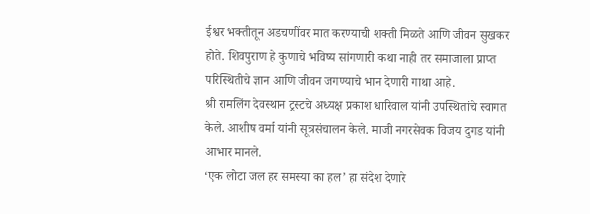ईश्वर भक्तीतून अडचणींवर मात करण्याची शक्ती मिळते आणि जीवन सुखकर होते. शिवपुराण हे कुणाचे भविष्य सांगणारी कथा नाही तर समाजाला प्राप्त परिस्थितीचे ज्ञान आणि जीवन जगण्याचे भान देणारी गाथा आहे.
श्री रामलिंग देवस्थान ट्रस्टचे अध्यक्ष प्रकाश धारिवाल यांनी उपस्थितांचे स्वागत केले. आशीष वर्मा यांनी सूत्रसंचालन केले. माजी नगरसेवक विजय दुगड यांनी आभार मानले.
‘एक लोटा जल हर समस्या का हल’ हा संदेश देणारे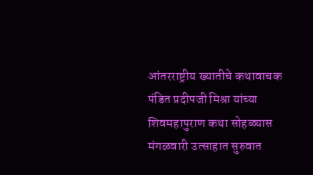आंतरराष्ट्रीय ख्यातीचे कथावाचक पंडित प्रदीपजी मिश्रा यांच्या शिवमहापुराण कथा सोहळ्यास मंगळवारी उत्साहात सुरुवात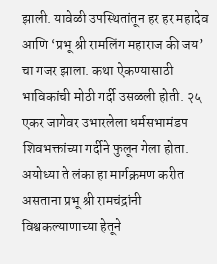झाली. यावेळी उपस्थितांतून हर हर महादेव आणि ‘प्रभू श्री रामलिंग महाराज की जय’ चा गजर झाला. कथा ऐकण्यासाठी भाविकांची मोठी गर्दी उसळली होती. २५ एकर जागेवर उभारलेला धर्मसभामंडप शिवभक्तांच्या गर्दीने फुलून गेला होता. अयोध्या ते लंका हा मार्गक्रमण करीत असताना प्रभू श्री रामचंद्रांनी विश्वकल्याणाच्या हेतूने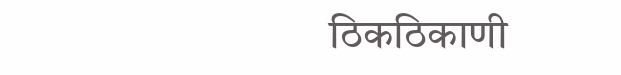ठिकठिकाणी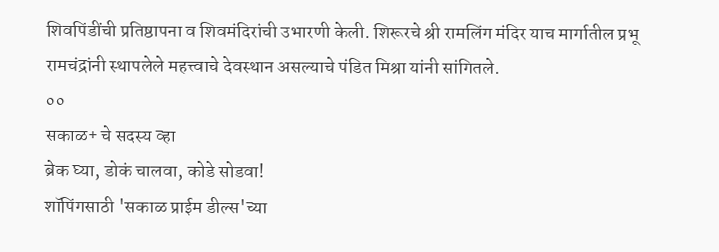शिवपिंडींची प्रतिष्ठापना व शिवमंदिरांची उभारणी केली. शिरूरचे श्री रामलिंग मंदिर याच मार्गातील प्रभू रामचंद्रांनी स्थापलेले महत्त्वाचे देवस्थान असल्याचे पंडित मिश्रा यांनी सांगितले.
००
सकाळ+ चे सदस्य व्हा
ब्रेक घ्या, डोकं चालवा, कोडे सोडवा!
शॉपिंगसाठी 'सकाळ प्राईम डील्स'च्या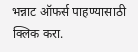भन्नाट ऑफर्स पाहण्यासाठी क्लिक करा.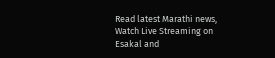Read latest Marathi news, Watch Live Streaming on Esakal and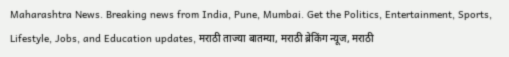Maharashtra News. Breaking news from India, Pune, Mumbai. Get the Politics, Entertainment, Sports, Lifestyle, Jobs, and Education updates, मराठी ताज्या बातम्या, मराठी ब्रेकिंग न्यूज, मराठी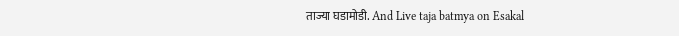ताज्या घडामोडी. And Live taja batmya on Esakal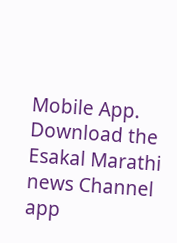Mobile App. Download the Esakal Marathi news Channel app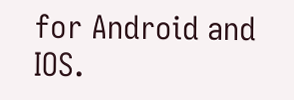for Android and IOS.